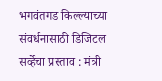भगवंतगड किल्ल्याच्या संवर्धनासाठी डिजिटल सर्व्हेचा प्रस्ताव : मंत्री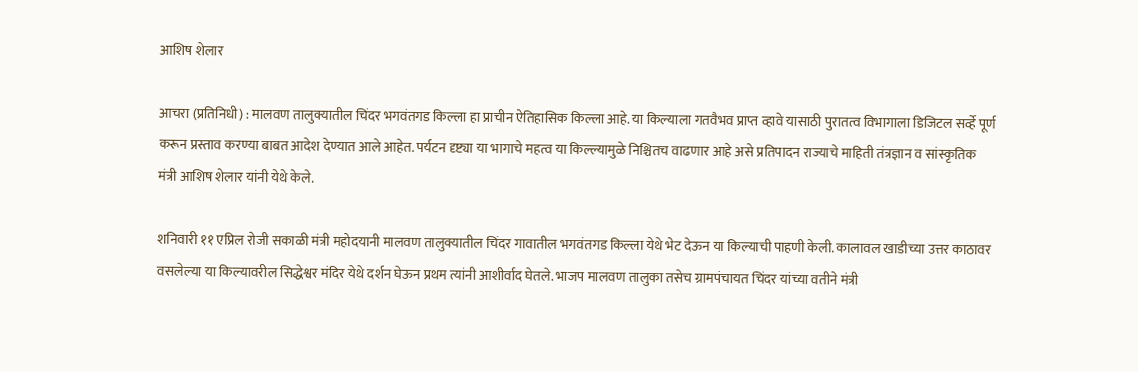आशिष शेलार

आचरा (प्रतिनिधी) : मालवण तालुक्यातील चिंदर भगवंतगड किल्ला हा प्राचीन ऐतिहासिक किल्ला आहे. या किल्याला गतवैभव प्राप्त व्हावे यासाठी पुरातत्व विभागाला डिजिटल सर्व्हे पूर्ण करून प्रस्ताव करण्या बाबत आदेश देण्यात आले आहेत. पर्यटन दृष्ट्या या भागाचे महत्व या किल्ल्यामुळे निश्चितच वाढणार आहे असे प्रतिपादन राज्याचे माहिती तंत्रज्ञान व सांस्कृतिक मंत्री आशिष शेलार यांनी येथे केले.

शनिवारी ११ एप्रिल रोजी सकाळी मंत्री महोदयानी मालवण तालुक्यातील चिंदर गावातील भगवंतगड किल्ला येथे भेट देऊन या किल्याची पाहणी केली. कालावल खाडीच्या उत्तर काठावर वसलेल्या या किल्यावरील सिद्धेश्वर मंदिर येथे दर्शन घेऊन प्रथम त्यांनी आशीर्वाद घेतले. भाजप मालवण तालुका तसेच ग्रामपंचायत चिंदर यांच्या वतीने मंत्री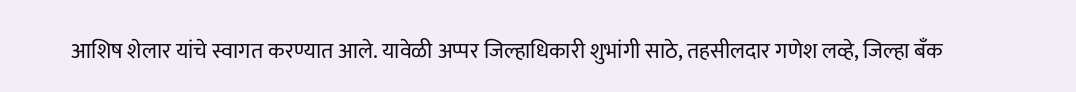आशिष शेलार यांचे स्वागत करण्यात आले. यावेळी अप्पर जिल्हाधिकारी शुभांगी साठे, तहसीलदार गणेश लव्हे, जिल्हा बँक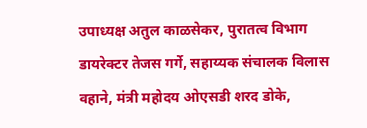उपाध्यक्ष अतुल काळसेकर, पुरातत्व विभाग डायरेक्टर तेजस गर्गे, सहाय्यक संचालक विलास वहाने, मंत्री महोदय ओएसडी शरद डोके,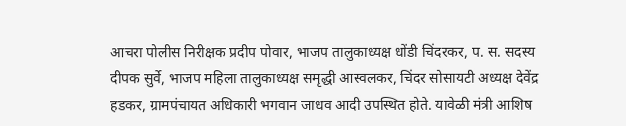आचरा पोलीस निरीक्षक प्रदीप पोवार, भाजप तालुकाध्यक्ष धोंडी चिंदरकर, प. स. सदस्य दीपक सुर्वे, भाजप महिला तालुकाध्यक्ष समृद्धी आस्वलकर, चिंदर सोसायटी अध्यक्ष देवेंद्र हडकर, ग्रामपंचायत अधिकारी भगवान जाधव आदी उपस्थित होते. यावेळी मंत्री आशिष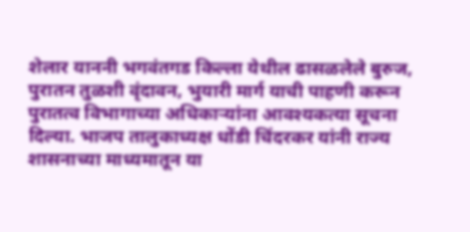शेलार याननी भगवंतगड किल्ला येथील ढासळलेले बुरुज, पुरातन तुळशी वृंदावन, भुयारी मार्ग याची पाहणी करून पुरातत्व विभागाच्या अधिकाऱ्यांना आवश्यकत्या सूचना दिल्या. भाजप तालुकाध्यक्ष धोंडी चिंदरकर यांनी राज्य शासनाच्या माध्यमातून या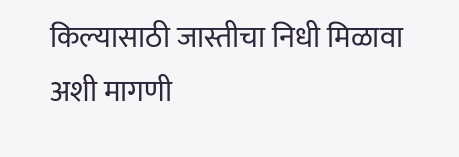किल्यासाठी जास्तीचा निधी मिळावा अशी मागणी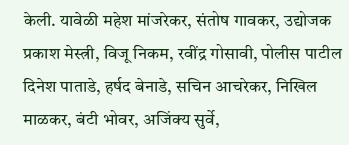केली. यावेळी महेश मांजरेकर, संतोष गावकर, उद्योजक प्रकाश मेस्त्री, विजू निकम, रवींद्र गोसावी, पोलीस पाटील दिनेश पाताडे, हर्षद बेनाडे, सचिन आचरेकर, निखिल माळकर, बंटी भोवर, अजिंक्य सुर्वे,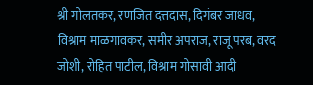श्री गोलतकर, रणजित दत्तदास, दिगंबर जाधव, विश्राम माळगावकर, समीर अपराज, राजू परब, वरद जोशी, रोहित पाटील, विश्राम गोसावी आदी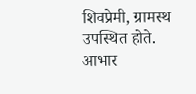शिवप्रेमी, ग्रामस्थ उपस्थित होते. आभार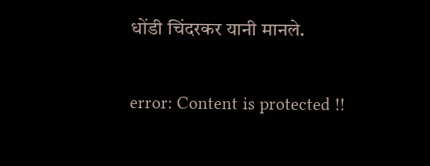धोंडी चिंदरकर यानी मानले.

error: Content is protected !!